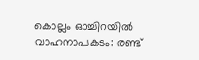കൊല്ലം ഓച്ചിറയിൽ വാഹനാപകടം: രണ്ട്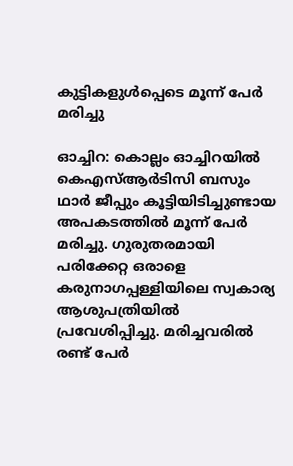കുട്ടികളുൾപ്പെടെ മൂന്ന് പേർ മരിച്ചു

ഓച്ചിറ: കൊല്ലം ഓച്ചിറയിൽ കെഎസ്ആർടിസി ബസും ഥാർ ജീപ്പും കൂട്ടിയിടിച്ചുണ്ടായ അപകടത്തിൽ മൂന്ന് പേർ മരിച്ചു. ഗുരുതരമായി പരിക്കേറ്റ ഒരാളെ കരുനാഗപ്പള്ളിയിലെ സ്വകാര്യ ആശുപത്രിയിൽ പ്രവേശിപ്പിച്ചു. മരിച്ചവരിൽ രണ്ട് പേർ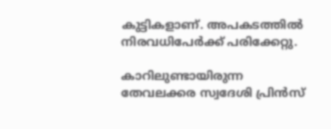കുട്ടികളാണ്. അപകടത്തിൽ നിരവധിപേർക്ക് പരിക്കേറ്റു.

കാറിലുണ്ടായിരുന്ന തേവലക്കര സ്വദേശി പ്രിന്‍സ്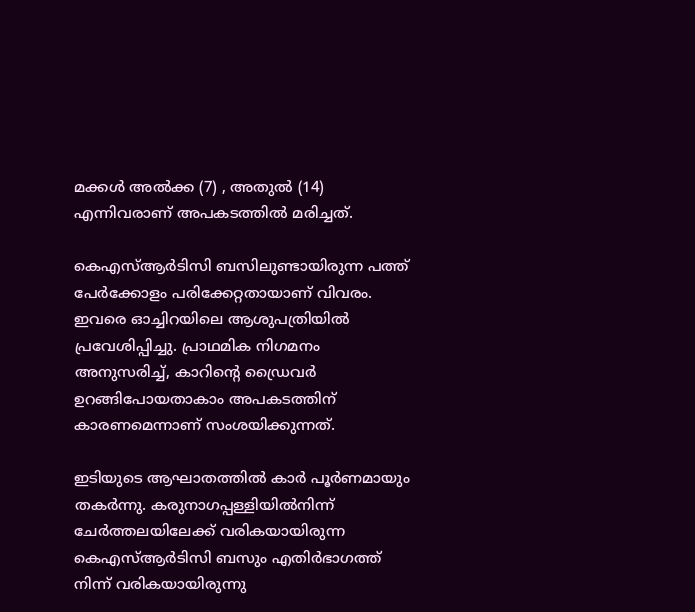മക്കള്‍ അല്‍ക്ക (7) , അതുല്‍ (14) എന്നിവരാണ് അപകടത്തില്‍ മരിച്ചത്.

കെഎസ്ആർടിസി ബസിലുണ്ടായിരുന്ന പത്ത് പേർക്കോളം പരിക്കേറ്റതായാണ് വിവരം. ഇവരെ ഓച്ചിറയിലെ ആശുപത്രിയിൽ പ്രവേശിപ്പിച്ചു. പ്രാഥമിക നിഗമനം അനുസരിച്ച്, കാറിൻ്റെ ഡ്രൈവർ ഉറങ്ങിപോയതാകാം അപകടത്തിന് കാരണമെന്നാണ് സംശയിക്കുന്നത്.

ഇടിയുടെ ആഘാതത്തിൽ കാർ പൂർണമായും തകർന്നു. കരുനാഗപ്പള്ളിയിൽനിന്ന് ചേർത്തലയിലേക്ക് വരികയായിരുന്ന കെഎസ്ആർടിസി ബസും എതിർഭാഗത്ത് നിന്ന് വരികയായിരുന്നു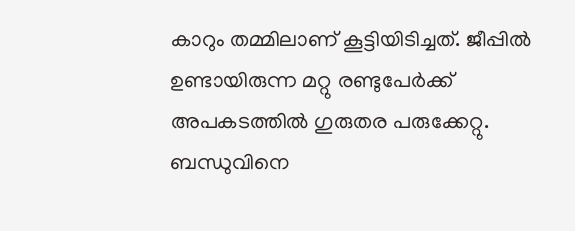കാറും തമ്മിലാണ് കൂട്ടിയിടിച്ചത്. ജീപ്പില്‍ ഉണ്ടായിരുന്ന മറ്റു രണ്ടുപേര്‍ക്ക് അപകടത്തില്‍ ഗുരുതര പരുക്കേറ്റു. ബന്ധുവിനെ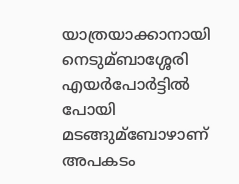യാത്രയാക്കാനായി നെടുമ്ബാശ്ശേരി എയര്‍പോര്‍ട്ടില്‍ പോയി മടങ്ങുമ്ബോഴാണ് അപകടം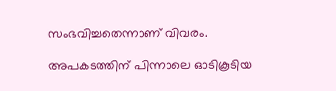സംഭവിച്ചതെന്നാണ് വിവരം.

അപകടത്തിന് പിന്നാലെ ഓടികൂടിയ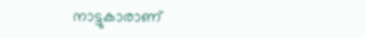നാട്ടുകാരാണ്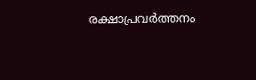രക്ഷാപ്രവർത്തനം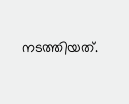നടത്തിയത്.